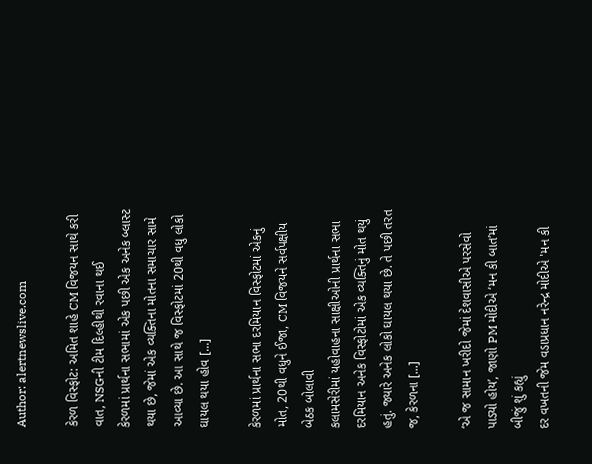Author: alertnewslive.com

કેરળ વિસ્ફોટ: અમિત શાહે CM વિજયન સાથે કરી વાત, NSGની ટીમ દિલ્હીથી રવાના થઈ
કેરળમાં પ્રાર્થના સભામાં એક પછી એક અનેક બ્લાસ્ટ થયા છે, જેમાં એક વ્યક્તિના મોતના સમાચાર સામે આવ્યા છે. આ સાથે જ વિસ્ફોટમાં 20થી વધુ લોકો ઘાયલ થયા હોવ [...]

કેરળમાં પ્રાર્થના સભા દરમિયાન વિસ્ફોટમાં એકનું મોત, 20થી વધુને ઈજા, CM વિજયને સર્વપક્ષીય બેઠક બોલાવી
કલામસેરીમાં યહોવાહના સાક્ષીઓની પ્રાર્થના સભા દરમિયાન અનેક વિસ્ફોટોમાં એક વ્યક્તિનું મોત થયું હતું. જ્યારે અનેક લોકો ઘાયલ થયા છે. તે પછી તરત જ, કેરળના [...]

‘એ જ સામાન ખરીદો જેમાં દેશવાસીએ પરસેવો પાડ્યો હોય’, જાણો PM મોદીએ ‘મન કી બાત’માં બીજું શું કહ્યું
દર વખતની જેમ વડાપ્રધાન નરેન્દ્ર મોદીએ 'મન કી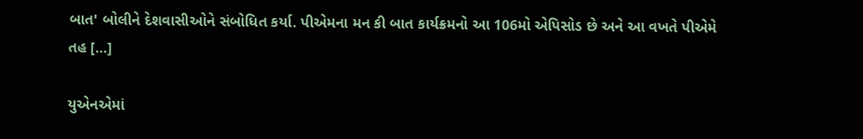બાત' બોલીને દેશવાસીઓને સંબોધિત કર્યા. પીએમના મન કી બાત કાર્યક્રમનો આ 106મો એપિસોડ છે અને આ વખતે પીએમે તહ [...]

યુએનએમાં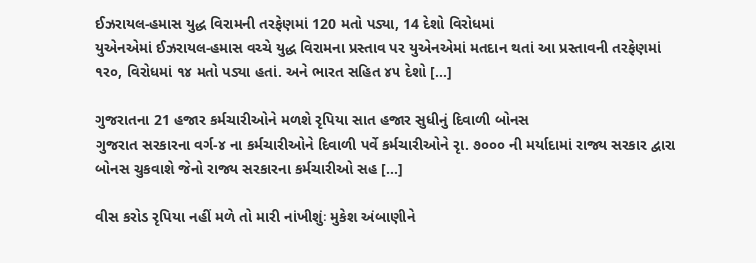ઈઝરાયલ-હમાસ યુદ્ધ વિરામની તરફેણમાં 120 મતો પડ્યા, 14 દેશો વિરોધમાં
યુએનએમાં ઈઝરાયલ-હમાસ વચ્ચે યુદ્ધ વિરામના પ્રસ્તાવ પર યુએનએમાં મતદાન થતાં આ પ્રસ્તાવની તરફેણમાં ૧ર૦, વિરોધમાં ૧૪ મતો પડ્યા હતાં. અને ભારત સહિત ૪૫ દેશો [...]

ગુજરાતના 21 હજાર કર્મચારીઓને મળશે રૃપિયા સાત હજાર સુધીનું દિવાળી બોનસ
ગુજરાત સરકારના વર્ગ-૪ ના કર્મચારીઓને દિવાળી પર્વે કર્મચારીઓને રૃા. ૭૦૦૦ ની મર્યાદામાં રાજ્ય સરકાર દ્વારા બોનસ ચુકવાશે જેનો રાજ્ય સરકારના કર્મચારીઓ સહ [...]

વીસ કરોડ રૃપિયા નહીં મળે તો મારી નાંખીશુંઃ મુકેશ અંબાણીને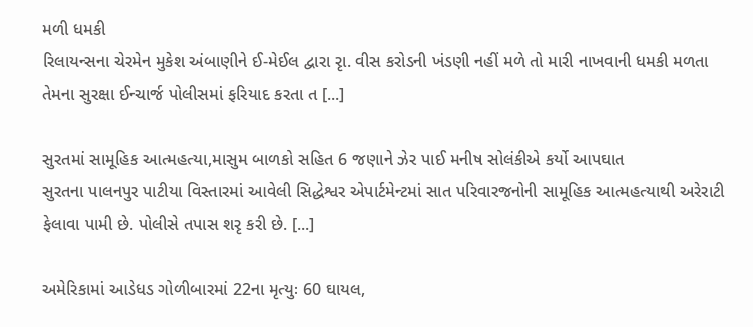મળી ધમકી
રિલાયન્સના ચેરમેન મુકેશ અંબાણીને ઈ-મેઈલ દ્વારા રૃા. વીસ કરોડની ખંડણી નહીં મળે તો મારી નાખવાની ધમકી મળતા તેમના સુરક્ષા ઈન્ચાર્જ પોલીસમાં ફરિયાદ કરતા ત [...]

સુરતમાં સામૂહિક આત્મહત્યા,માસુમ બાળકો સહિત 6 જણાને ઝેર પાઈ મનીષ સોલંકીએ કર્યો આપઘાત
સુરતના પાલનપુર પાટીયા વિસ્તારમાં આવેલી સિદ્ધેશ્વર એપાર્ટમેન્ટમાં સાત પરિવારજનોની સામૂહિક આત્મહત્યાથી અરેરાટી ફેલાવા પામી છે. પોલીસે તપાસ શરૃ કરી છે. [...]

અમેરિકામાં આડેધડ ગોળીબારમાં 22ના મૃત્યુઃ 60 ઘાયલ,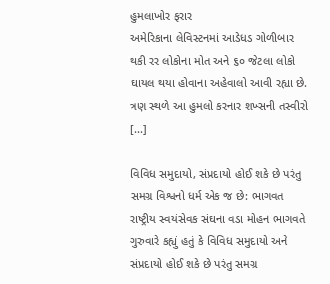હુમલાખોર ફરાર
અમેરિકાના લેવિસ્ટનમાં આડેધડ ગોળીબાર થકી રર લોકોના મોત અને ૬૦ જેટલા લોકો ઘાયલ થયા હોવાના અહેવાલો આવી રહ્યા છે. ત્રણ સ્થળે આ હુમલો કરનાર શખ્સની તસ્વીરો [...]

વિવિધ સમુદાયો, સંપ્રદાયો હોઈ શકે છે પરંતુ સમગ્ર વિશ્વનો ધર્મ એક જ છે: ભાગવત
રાષ્ટ્રીય સ્વયંસેવક સંઘના વડા મોહન ભાગવતે ગુરુવારે કહ્યું હતું કે વિવિધ સમુદાયો અને સંપ્રદાયો હોઈ શકે છે પરંતુ સમગ્ર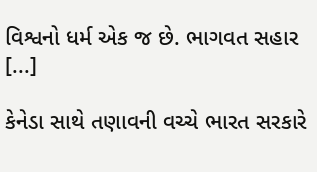વિશ્વનો ધર્મ એક જ છે. ભાગવત સહાર [...]

કેનેડા સાથે તણાવની વચ્ચે ભારત સરકારે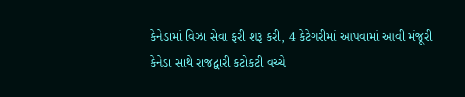કેનેડામાં વિઝા સેવા ફરી શરૂ કરી, 4 કેટેગરીમાં આપવામાં આવી મંજૂરી
કેનેડા સાથે રાજદ્વારી કટોકટી વચ્ચે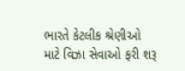ભારતે કેટલીક શ્રેણીઓ માટે વિઝા સેવાઓ ફરી શરૂ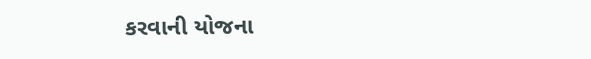કરવાની યોજના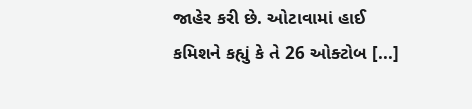જાહેર કરી છે. ઓટાવામાં હાઈ કમિશને કહ્યું કે તે 26 ઓક્ટોબ [...]